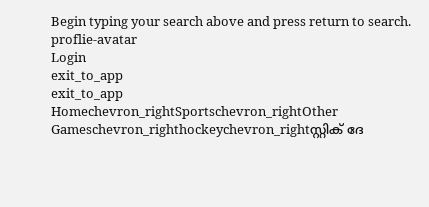Begin typing your search above and press return to search.
proflie-avatar
Login
exit_to_app
exit_to_app
Homechevron_rightSportschevron_rightOther Gameschevron_righthockeychevron_rightസ്റ്റിക് ദേ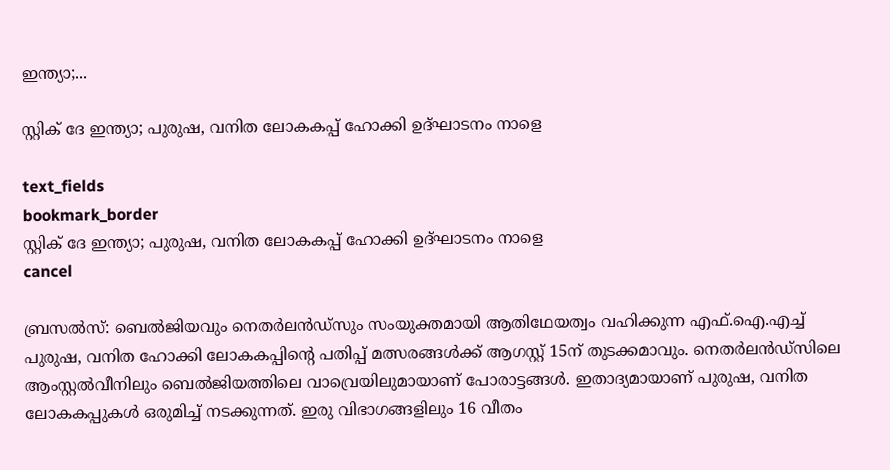ഇന്ത്യാ;...

സ്റ്റിക് ദേ ഇന്ത്യാ; പുരുഷ, വനിത ലോകകപ്പ് ഹോക്കി ഉദ്ഘാടനം നാളെ

text_fields
bookmark_border
സ്റ്റിക് ദേ ഇന്ത്യാ; പുരുഷ, വനിത ലോകകപ്പ് ഹോക്കി ഉദ്ഘാടനം നാളെ
cancel

ബ്രസൽസ്: ബെൽജിയവും നെതർലൻഡ്‌സും സംയുക്തമായി ആതിഥേയത്വം വഹിക്കുന്ന എഫ്‌.ഐ.എച്ച് പുരുഷ, വനിത ഹോക്കി ലോകകപ്പിന്റെ പതിപ്പ് മത്സരങ്ങൾക്ക് ആഗസ്റ്റ് 15ന് തുടക്കമാവും. നെതർലൻഡ്സിലെ ആംസ്റ്റൽവീനിലും ബെൽജിയത്തിലെ വാവ്രെയിലുമായാണ് പോരാട്ടങ്ങൾ. ഇതാദ്യമായാണ് പുരുഷ, വനിത ലോകകപ്പുകൾ ഒരുമിച്ച് നടക്കുന്നത്. ഇരു വിഭാഗങ്ങളിലും 16 വീതം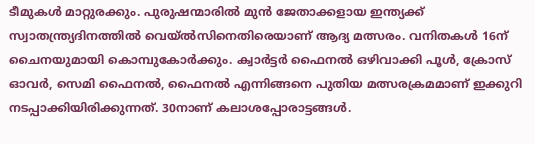ടീമുകൾ മാറ്റുരക്കും. പുരുഷന്മാരിൽ മുൻ ജേതാക്കളായ ഇന്ത്യക്ക് സ്വാതന്ത്ര്യദിനത്തിൽ വെയ്‍ൽസിനെതിരെയാണ് ആദ്യ മത്സരം. വനിതകൾ 16ന് ചൈനയുമായി കൊമ്പുകോർക്കും. ക്വാർട്ടർ ഫൈനൽ ഒഴിവാക്കി പൂൾ, ക്രോസ് ഓവർ, സെമി ഫൈനൽ, ഫൈനൽ എന്നിങ്ങനെ പുതിയ മത്സരക്രമമാണ് ഇക്കുറി നടപ്പാക്കിയിരിക്കുന്നത്. 30നാണ് കലാശപ്പോരാട്ടങ്ങൾ.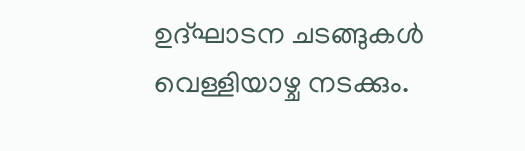ഉദ്ഘാടന ചടങ്ങുകൾ വെള്ളിയാഴ്ച നടക്കും.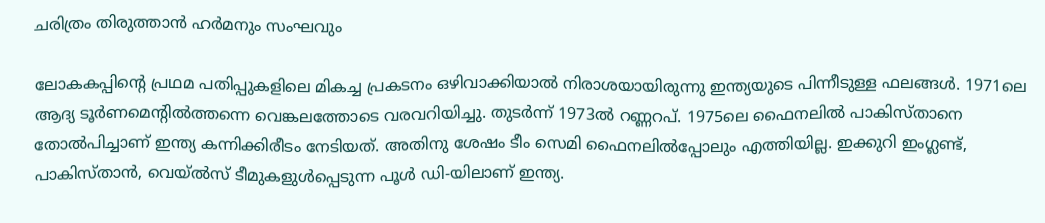ചരിത്രം തിരുത്താൻ ഹർമനും സംഘവും

ലോകകപ്പിന്റെ പ്രഥമ പതിപ്പുകളിലെ മികച്ച പ്രകടനം ഒഴിവാക്കിയാൽ നിരാശയായിരുന്നു ഇന്ത്യയുടെ പിന്നീടുള്ള ഫലങ്ങൾ. 1971ലെ ആദ്യ ടൂർണമെന്റിൽത്തന്നെ വെങ്കലത്തോടെ വരവറിയിച്ചു. തുടർന്ന് 1973ൽ റണ്ണറപ്. 1975ലെ ഫൈനലിൽ പാകിസ്താനെ തോൽപിച്ചാണ് ഇന്ത്യ കന്നിക്കിരീടം നേടി‍യത്. അതിനു ശേഷം ടീം സെമി ഫൈനലിൽപ്പോലും എത്തിയില്ല. ഇക്കുറി ഇംഗ്ലണ്ട്, പാകിസ്താൻ, വെയ്‍ൽസ് ടീമുകളുൾപ്പെടുന്ന പൂൾ ഡി-യിലാണ് ഇന്ത്യ.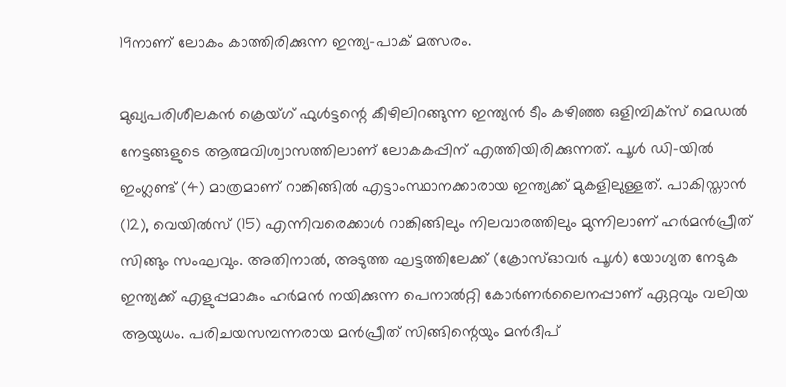19നാണ് ലോകം കാത്തിരിക്കുന്ന ഇന്ത്യ-പാക് മത്സരം.

മുഖ്യപരിശീലകൻ ക്രെയ്ഗ് ഫുൾട്ടന്റെ കീഴിലിറങ്ങുന്ന ഇന്ത്യൻ ടീം കഴിഞ്ഞ ഒളിമ്പിക്സ് മെഡൽ നേട്ടങ്ങളുടെ ആത്മവിശ്വാസത്തിലാണ് ലോകകപ്പിന് എത്തിയിരിക്കുന്നത്. പൂൾ ഡി-യിൽ ഇംഗ്ലണ്ട് (4) മാത്രമാണ് റാങ്കിങ്ങിൽ എട്ടാംസ്ഥാനക്കാരായ ഇന്ത്യക്ക് മുകളിലുള്ളത്. പാകിസ്താൻ (12), വെയിൽസ് (15) എന്നിവരെക്കാൾ റാങ്കിങ്ങിലും നിലവാരത്തിലും മുന്നിലാണ് ഹർമൻപ്രീത് സിങ്ങും സംഘവും. അതിനാൽ, അടുത്ത ഘട്ടത്തിലേക്ക് (ക്രോസ്ഓവർ പൂൾ) യോഗ്യത നേടുക ഇന്ത്യക്ക് എളുപ്പമാകും ഹർമൻ നയിക്കുന്ന പെനാൽറ്റി കോർണർലൈനപ്പാണ് ഏറ്റവും വലിയ ആയുധം. പരിചയസമ്പന്നരായ മൻപ്രീത് സിങ്ങിന്റെയും മൻദീപ്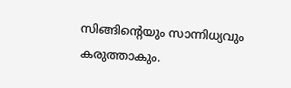സിങ്ങിന്റെയും സാന്നിധ്യവും കരുത്താകും.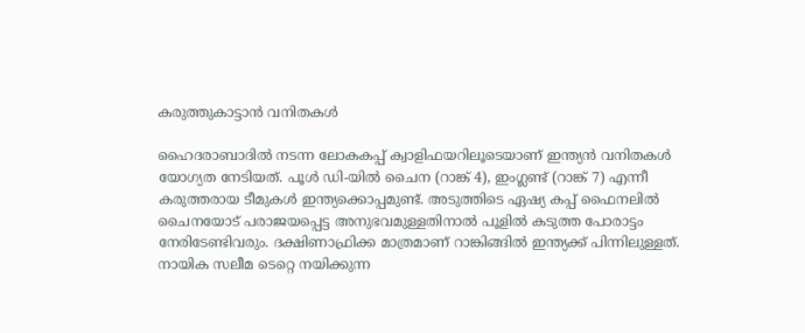കരുത്തുകാട്ടാൻ വനിതകൾ

ഹൈദരാബാദിൽ നടന്ന ലോകകപ്പ് ക്വാളിഫയറിലൂടെയാണ് ഇന്ത്യൻ വനിതകൾ യോഗ്യത നേടിയത്. പൂൾ ഡി-യിൽ ചൈന (റാങ്ക് 4), ഇംഗ്ലണ്ട് (റാങ്ക് 7) എന്നീ കരുത്തരായ ടീമുകൾ ഇന്ത്യക്കൊപ്പമുണ്ട്. അടുത്തിടെ ഏഷ്യ കപ്പ് ഫൈനലിൽ ചൈനയോട് പരാജയപ്പെട്ട അനുഭവമുള്ളതിനാൽ പൂളിൽ കടുത്ത പോരാട്ടം നേരിടേണ്ടിവരും. ദക്ഷിണാഫ്രിക്ക മാത്രമാണ് റാങ്കിങ്ങിൽ ഇന്ത്യക്ക് പിന്നിലുള്ളത്. നായിക സലീമ ടെറ്റെ നയിക്കുന്ന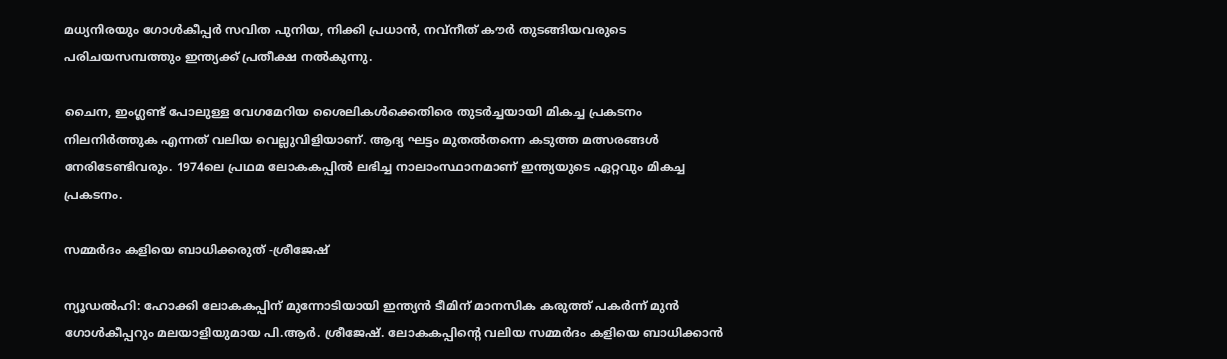മധ്യനിരയും ഗോൾകീപ്പർ സവിത പുനിയ, നിക്കി പ്രധാൻ, നവ്നീത് കൗർ തുടങ്ങിയവരുടെ പരിചയസമ്പത്തും ഇന്ത്യക്ക് പ്രതീക്ഷ നൽകുന്നു.

ചൈന, ഇംഗ്ലണ്ട് പോലുള്ള വേഗമേറിയ ശൈലികൾക്കെതിരെ തുടർച്ചയായി മികച്ച പ്രകടനം നിലനിർത്തുക എന്നത് വലിയ വെല്ലുവിളിയാണ്. ആദ്യ ഘട്ടം മുതൽതന്നെ കടുത്ത മത്സരങ്ങൾ നേരിടേണ്ടിവരും. 1974ലെ പ്രഥമ ലോകകപ്പിൽ ലഭിച്ച നാലാംസ്ഥാനമാണ് ഇന്ത്യയുടെ ഏറ്റവും മികച്ച പ്രകടനം.

സമ്മർദം കളിയെ ബാധിക്കരുത് -ശ്രീജേഷ്

ന്യൂഡൽഹി: ഹോക്കി ലോകകപ്പിന് മുന്നോടിയായി ഇന്ത്യൻ ടീമിന് മാനസിക കരുത്ത് പകർന്ന് മുൻ ഗോൾകീപ്പറും മലയാളിയുമായ പി.ആർ. ശ്രീജേഷ്. ലോകകപ്പിന്റെ വലിയ സമ്മർദം കളിയെ ബാധിക്കാൻ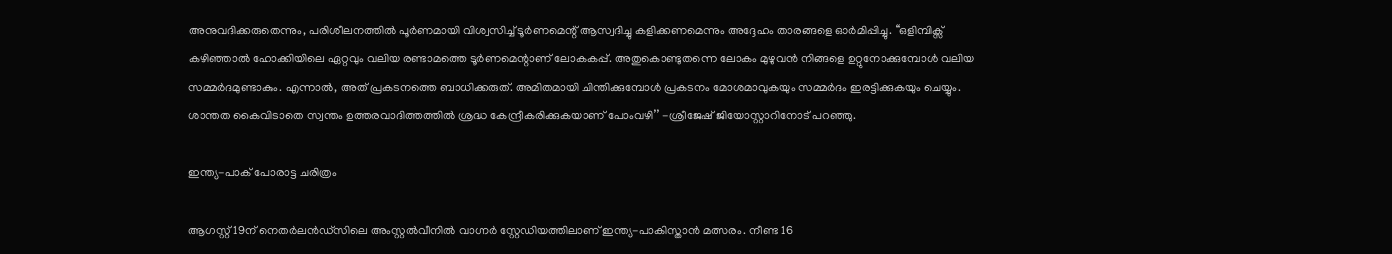അനുവദിക്കരുതെന്നും, പരിശീലനത്തിൽ പൂർണമായി വിശ്വസിച്ച് ടൂർണമെന്റ് ആസ്വദിച്ചു കളിക്കണമെന്നും അദ്ദേഹം താരങ്ങളെ ഓർമിപ്പിച്ചു. ‘‘ഒളിമ്പിക്സ് കഴിഞ്ഞാൽ ഹോക്കിയിലെ ഏറ്റവും വലിയ രണ്ടാമത്തെ ടൂർണമെന്റാണ് ലോകകപ്പ്. അതുകൊണ്ടുതന്നെ ലോകം മുഴുവൻ നിങ്ങളെ ഉറ്റുനോക്കുമ്പോൾ വലിയ സമ്മർദമുണ്ടാകും. എന്നാൽ, അത് പ്രകടനത്തെ ബാധിക്കരുത്. അമിതമായി ചിന്തിക്കുമ്പോൾ പ്രകടനം മോശമാവുകയും സമ്മർദം ഇരട്ടിക്കുകയും ചെയ്യും. ശാന്തത കൈവിടാതെ സ്വന്തം ഉത്തരവാദിത്തത്തിൽ ശ്രദ്ധ കേന്ദ്രീകരിക്കുകയാണ് പോംവഴി’’ -ശ്രീജേഷ് ജിയോസ്റ്റാറിനോട് പറഞ്ഞു.

ഇന്ത്യ-പാക് പോരാട്ട ചരിത്രം

ആഗസ്റ്റ് 19ന് നെതർലൻഡ്സിലെ അംസ്റ്റൽവീനിൽ വാഗ്നർ സ്റ്റേഡിയത്തിലാണ് ഇന്ത്യ-പാകിസ്താൻ മത്സരം. നീണ്ട 16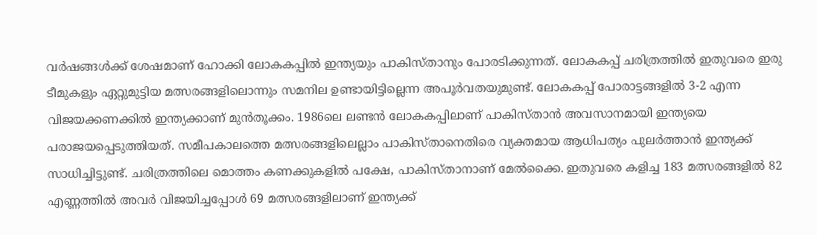വർഷങ്ങൾക്ക് ശേഷമാണ് ഹോക്കി ലോകകപ്പിൽ ഇന്ത്യയും പാകിസ്താനും പോരടിക്കുന്നത്. ലോകകപ്പ് ചരിത്രത്തിൽ ഇതുവരെ ഇരു ടീമുകളും ഏറ്റുമുട്ടിയ മത്സരങ്ങളിലൊന്നും സമനില ഉണ്ടായിട്ടില്ലെന്ന അപൂർവതയുമുണ്ട്. ലോകകപ്പ് പോരാട്ടങ്ങളിൽ 3-2 എന്ന വിജയക്കണക്കിൽ ഇന്ത്യക്കാണ് മുൻതൂക്കം. 1986ലെ ലണ്ടൻ ലോകകപ്പിലാണ് പാകിസ്താൻ അവസാനമായി ഇന്ത്യയെ പരാജയപ്പെടുത്തിയത്. സമീപകാലത്തെ മത്സരങ്ങളിലെല്ലാം പാകിസ്താനെതിരെ വ്യക്തമായ ആധിപത്യം പുലർത്താൻ ഇന്ത്യക്ക് സാധിച്ചിട്ടുണ്ട്. ചരിത്രത്തിലെ മൊത്തം കണക്കുകളിൽ പക്ഷേ, പാകിസ്താനാണ് മേൽക്കൈ. ഇതുവരെ കളിച്ച 183 മത്സരങ്ങളിൽ 82 എണ്ണത്തിൽ അവർ വിജയിച്ചപ്പോൾ 69 മത്സരങ്ങളിലാണ് ഇന്ത്യക്ക്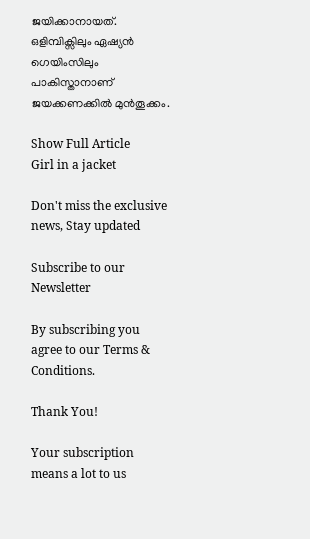ജയിക്കാനായത്. ഒളിമ്പിക്സിലും ഏഷ്യൻ ഗെയിംസിലും പാകിസ്താനാണ് ജയക്കണക്കിൽ മുൻതൂക്കം.

Show Full Article
Girl in a jacket

Don't miss the exclusive news, Stay updated

Subscribe to our Newsletter

By subscribing you agree to our Terms & Conditions.

Thank You!

Your subscription means a lot to us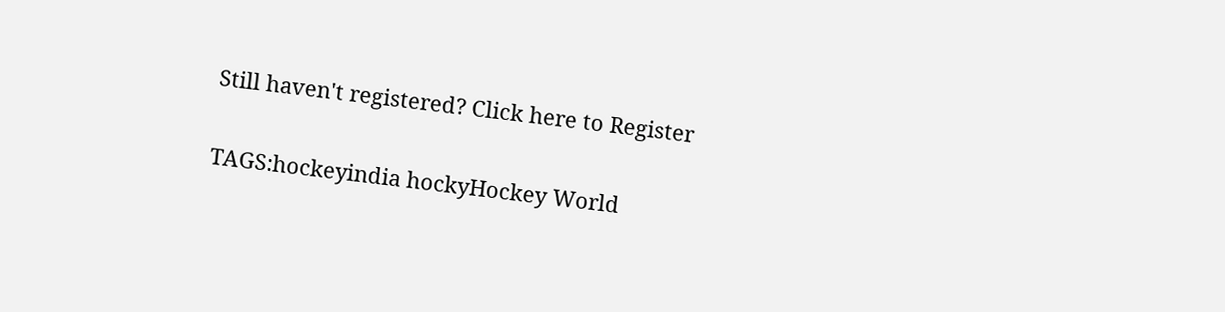Still haven't registered? Click here to Register

TAGS:hockeyindia hockyHockey World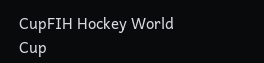CupFIH Hockey World Cup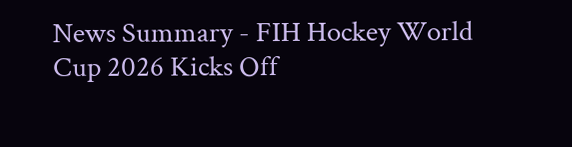News Summary - FIH Hockey World Cup 2026 Kicks Off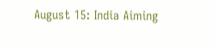August 15: India Aiming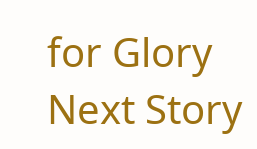for Glory
Next Story